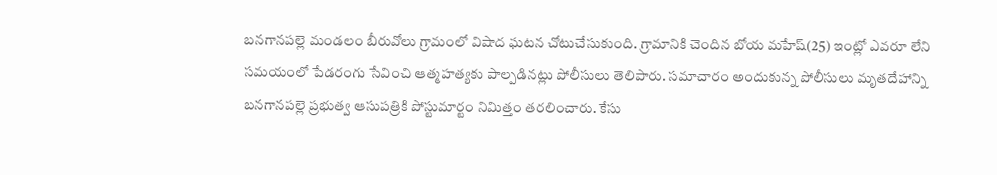బనగానపల్లె మండలం బీరువోలు గ్రామంలో విషాద ఘటన చోటుచేసుకుంది. గ్రామానికి చెందిన బోయ మహేష్(25) ఇంట్లో ఎవరూ లేని సమయంలో పేడరంగు సేవించి ఆత్మహత్యకు పాల్పడినట్లు పోలీసులు తెలిపారు. సమాచారం అందుకున్న పోలీసులు మృతదేహాన్ని బనగానపల్లె ప్రభుత్వ ఆసుపత్రికి పోస్టుమార్టం నిమిత్తం తరలించారు. కేసు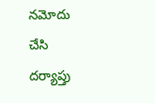నమోదు చేసి దర్యాప్తు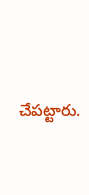చేపట్టారు.